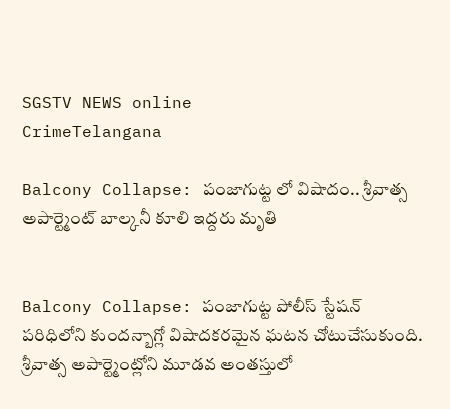SGSTV NEWS online
CrimeTelangana

Balcony Collapse: పంజాగుట్ట లో విషాదం.. శ్రీవాత్స అపార్ట్మెంట్ బాల్కనీ కూలి ఇద్దరు మృతి


Balcony Collapse: పంజాగుట్ట పోలీస్ స్టేషన్
పరిధిలోని కుందన్బాగ్లో విషాదకరమైన ఘటన చోటుచేసుకుంది. శ్రీవాత్స అపార్ట్మెంట్లోని మూడవ అంతస్తులో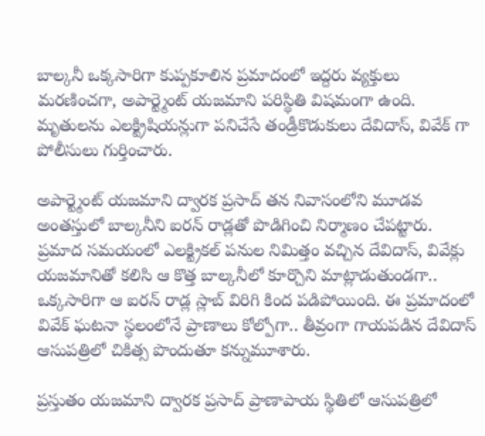బాల్కనీ ఒక్కసారిగా కుప్పకూలిన ప్రమాదంలో ఇద్దరు వ్యక్తులు మరణించగా, అపార్ట్మెంట్ యజమాని పరిస్థితి విషమంగా ఉంది. మృతులను ఎలక్ట్రిషియన్లుగా పనిచేసే తండ్రీకొడుకులు దేవిదాస్, వివేక్ గా పోలీసులు గుర్తించారు.

అపార్ట్మెంట్ యజమాని ద్వారక ప్రసాద్ తన నివాసంలోని మూడవ అంతస్తులో బాల్కనీని ఐరన్ రాడ్లతో పొడిగించి నిర్మాణం చేపట్టారు. ప్రమాద సమయంలో ఎలక్ట్రికల్ పనుల నిమిత్తం వచ్చిన దేవిదాస్, వివేక్లు యజమానితో కలిసి ఆ కొత్త బాల్కనీలో కూర్చొని మాట్లాడుతుండగా.. ఒక్కసారిగా ఆ ఐరన్ రాడ్ల స్లాబ్ విరిగి కింద పడిపోయింది. ఈ ప్రమాదంలో వివేక్ ఘటనా స్థలంలోనే ప్రాణాలు కోల్పోగా.. తీవ్రంగా గాయపడిన దేవిదాస్ ఆసుపత్రిలో చికిత్స పొందుతూ కన్నుమూశారు.

ప్రస్తుతం యజమాని ద్వారక ప్రసాద్ ప్రాణాపాయ స్థితిలో ఆసుపత్రిలో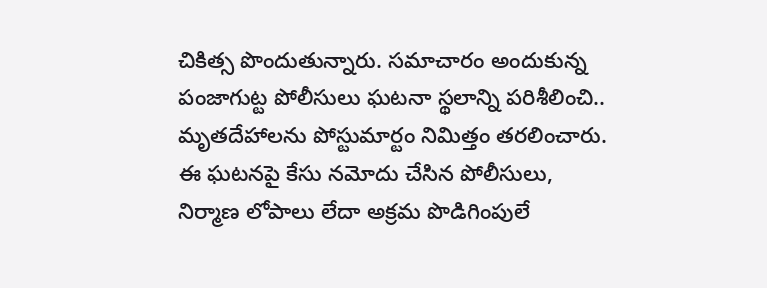చికిత్స పొందుతున్నారు. సమాచారం అందుకున్న పంజాగుట్ట పోలీసులు ఘటనా స్థలాన్ని పరిశీలించి.. మృతదేహాలను పోస్టుమార్టం నిమిత్తం తరలించారు. ఈ ఘటనపై కేసు నమోదు చేసిన పోలీసులు, నిర్మాణ లోపాలు లేదా అక్రమ పొడిగింపులే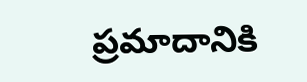ప్రమాదానికి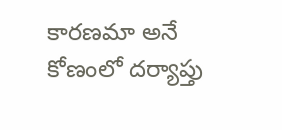కారణమా అనే కోణంలో దర్యాప్తు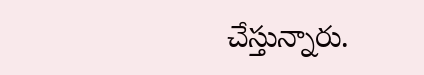చేస్తున్నారు.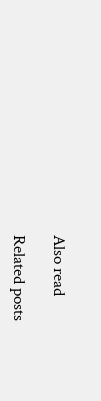Also read

Related posts